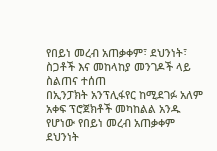የበይነ መረብ አጠቃቀም፣ ደህንነት፣ ስጋቶች እና መከላከያ መንገዶች ላይ ስልጠና ተሰጠ
በኢንፓክት አንፕሊፋየር ከሚደገፉ አለም አቀፍ ፕሮጀክቶች መካከልል አንዱ የሆነው የበይነ መረብ አጠቃቀም ደህንነት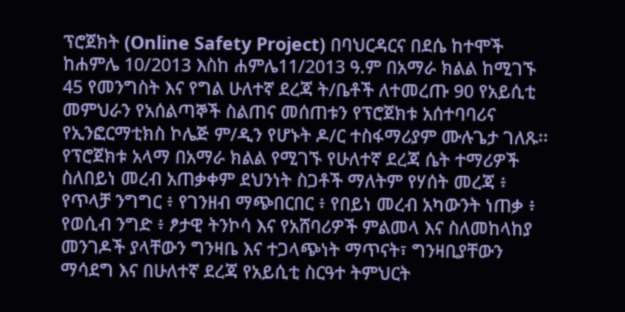ፕሮጀክት (Online Safety Project) በባህርዳርና በደሴ ከተሞች ከሐምሌ 10/2013 እስከ ሐምሌ11/2013 ዓ.ም በአማራ ክልል ከሚገኙ 45 የመንግስት እና የግል ሁለተኛ ደረጃ ት/ቤቶች ለተመረጡ 90 የአይሲቲ መምህራን የአሰልጣኞች ስልጠና መሰጠቱን የፕሮጀክቱ አሰተባባሪና የኢንፎርማቲክስ ኮሌጅ ም/ዲን የሆኑት ዶ/ር ተስፋማሪያም ሙሉጌታ ገለጹ፡፡
የፕሮጀክቱ አላማ በአማራ ክልል የሚገኙ የሁለተኛ ደረጃ ሴት ተማሪዎች ስለበይነ መረብ አጠቃቀም ደህንነት ስጋቶች ማለትም የሃሰት መረጃ ፥ የጥላቻ ንግግር ፥ የገንዘብ ማጭበርበር ፥ የበይነ መረብ አካውንት ነጠቃ ፥ የወሲብ ንግድ ፥ ፆታዊ ትንኮሳ እና የአሸባሪዎች ምልመላ እና ስለመከላከያ መንገዶች ያላቸውን ግንዛቤ እና ተጋላጭነት ማጥናት፣ ግንዛቢያቸውን ማሳደግ እና በሁለተኛ ደረጃ የአይሲቲ ስርዓተ ትምህርት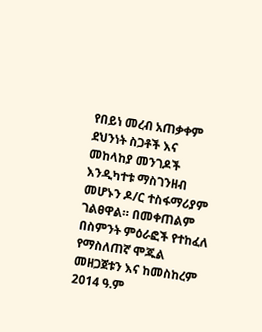የበይነ መረብ አጠቃቀም ደህንነት ስጋቶች እና መከላከያ መንገዶች እንዲካተቱ ማስገንዘብ መሆኑን ዶ/ር ተስፋማሪያም ገልፀዋል። በመቀጠልም በስምንት ምዕራፎች የተከፈለ የማስለጠኛ ሞጁል መዘጋጀቱን እና ከመስከረም 2014 ዓ.ም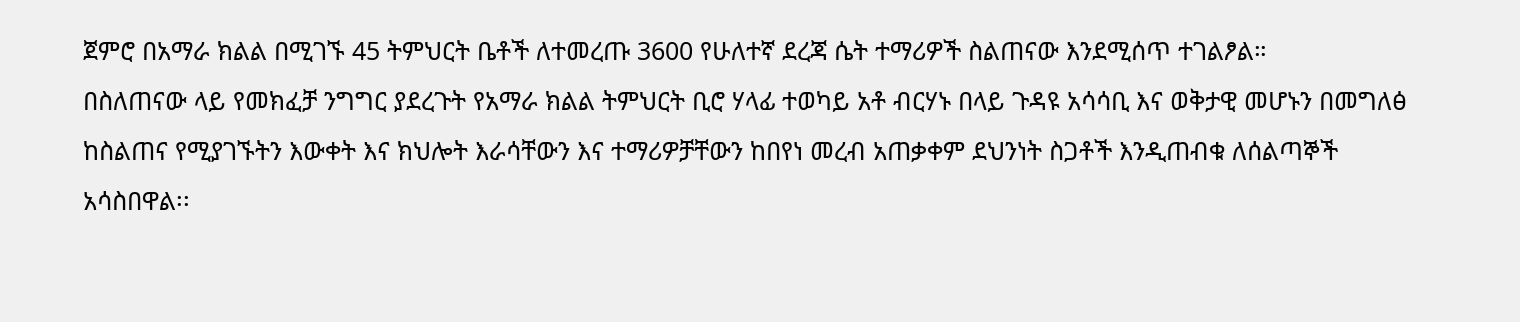ጀምሮ በአማራ ክልል በሚገኙ 45 ትምህርት ቤቶች ለተመረጡ 3600 የሁለተኛ ደረጃ ሴት ተማሪዎች ስልጠናው እንደሚሰጥ ተገልፆል።
በስለጠናው ላይ የመክፈቻ ንግግር ያደረጉት የአማራ ክልል ትምህርት ቢሮ ሃላፊ ተወካይ አቶ ብርሃኑ በላይ ጉዳዩ አሳሳቢ እና ወቅታዊ መሆኑን በመግለፅ ከስልጠና የሚያገኙትን እውቀት እና ክህሎት እራሳቸውን እና ተማሪዎቻቸውን ከበየነ መረብ አጠቃቀም ደህንነት ስጋቶች እንዲጠብቁ ለሰልጣኞች አሳስበዋል፡፡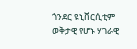ጎንደር ዩኒቨርሲቲም ወቅታዊ የሆኑ ሃገራዊ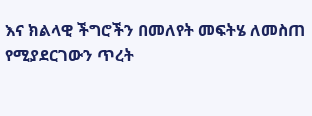እና ክልላዊ ችግሮችን በመለየት መፍትሄ ለመስጠ የሚያደርገውን ጥረት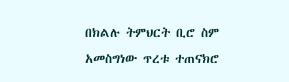በክልሉ ትምህርት ቢሮ ስም አመስግነው ጥረቱ ተጠናክሮ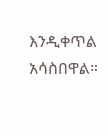እንዲቀጥል አሳስበዋል።